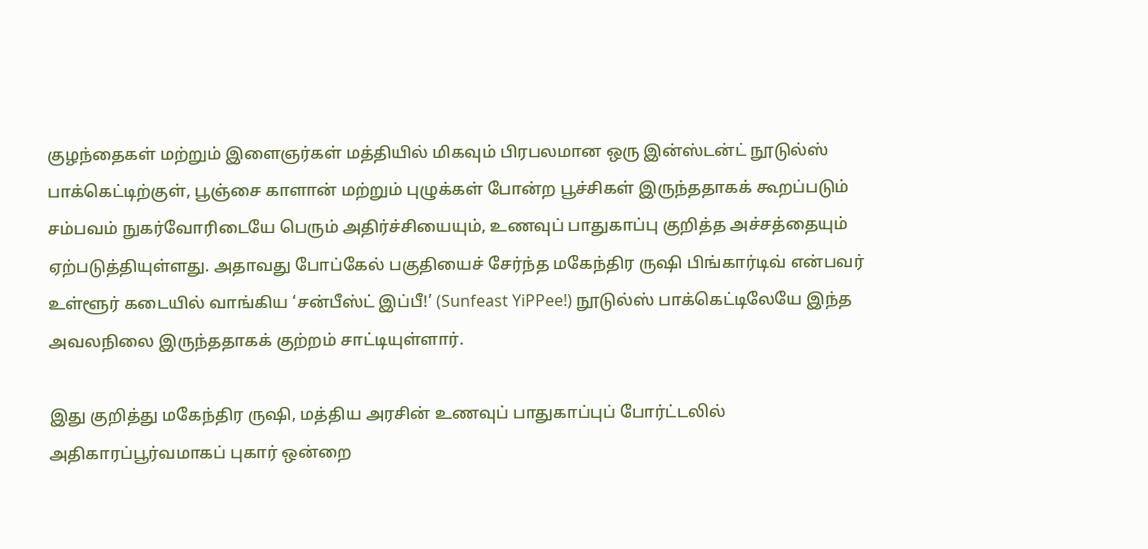குழந்தைகள் மற்றும் இளைஞர்கள் மத்தியில் மிகவும் பிரபலமான ஒரு இன்ஸ்டன்ட் நூடுல்ஸ் பாக்கெட்டிற்குள், பூஞ்சை காளான் மற்றும் புழுக்கள் போன்ற பூச்சிகள் இருந்ததாகக் கூறப்படும் சம்பவம் நுகர்வோரிடையே பெரும் அதிர்ச்சியையும், உணவுப் பாதுகாப்பு குறித்த அச்சத்தையும் ஏற்படுத்தியுள்ளது. அதாவது போப்கேல் பகுதியைச் சேர்ந்த மகேந்திர ருஷி பிங்கார்டிவ் என்பவர்  உள்ளூர் கடையில் வாங்கிய ‘சன்பீஸ்ட் இப்பீ!’ (Sunfeast YiPPee!) நூடுல்ஸ் பாக்கெட்டிலேயே இந்த அவலநிலை இருந்ததாகக் குற்றம் சாட்டியுள்ளார்.

இது குறித்து மகேந்திர ருஷி, மத்திய அரசின் உணவுப் பாதுகாப்புப் போர்ட்டலில் அதிகாரப்பூர்வமாகப் புகார் ஒன்றை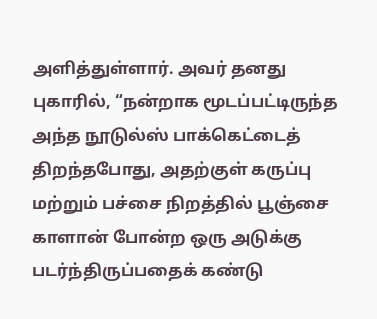அளித்துள்ளார். அவர் தனது புகாரில், “நன்றாக மூடப்பட்டிருந்த அந்த நூடுல்ஸ் பாக்கெட்டைத் திறந்தபோது, அதற்குள் கருப்பு மற்றும் பச்சை நிறத்தில் பூஞ்சை காளான் போன்ற ஒரு அடுக்கு படர்ந்திருப்பதைக் கண்டு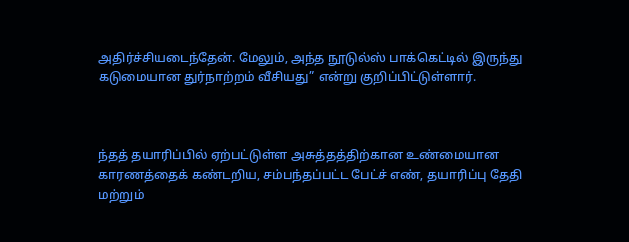அதிர்ச்சியடைந்தேன். மேலும், அந்த நூடுல்ஸ் பாக்கெட்டில் இருந்து கடுமையான துர்நாற்றம் வீசியது” என்று குறிப்பிட்டுள்ளார்.



ந்தத் தயாரிப்பில் ஏற்பட்டுள்ள அசுத்தத்திற்கான உண்மையான காரணத்தைக் கண்டறிய, சம்பந்தப்பட்ட பேட்ச் எண், தயாரிப்பு தேதி மற்றும்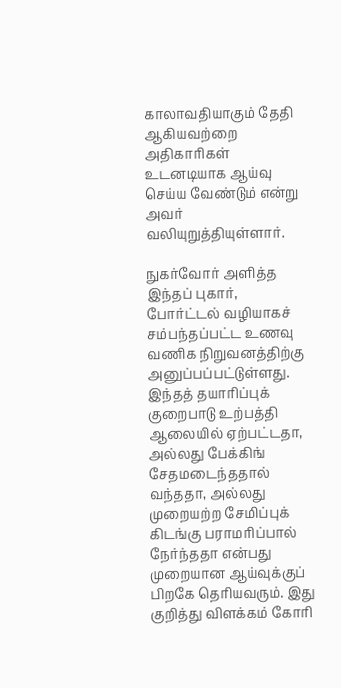காலாவதியாகும் தேதி ஆகியவற்றை அதிகாரிகள் உடனடியாக ஆய்வு செய்ய வேண்டும் என்று அவர் வலியுறுத்தியுள்ளார்.

நுகர்வோர் அளித்த இந்தப் புகார், போர்ட்டல் வழியாகச் சம்பந்தப்பட்ட உணவு வணிக நிறுவனத்திற்கு அனுப்பப்பட்டுள்ளது. இந்தத் தயாரிப்புக் குறைபாடு உற்பத்தி ஆலையில் ஏற்பட்டதா, அல்லது பேக்கிங் சேதமடைந்ததால் வந்ததா, அல்லது முறையற்ற சேமிப்புக் கிடங்கு பராமரிப்பால் நேர்ந்ததா என்பது முறையான ஆய்வுக்குப் பிறகே தெரியவரும். இது குறித்து விளக்கம் கோரி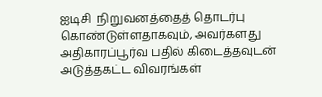ஐடிசி  நிறுவனத்தைத் தொடர்பு கொண்டுள்ளதாகவும், அவர்களது அதிகாரப்பூர்வ பதில் கிடைத்தவுடன் அடுத்தகட்ட விவரங்கள்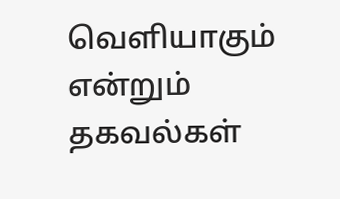வெளியாகும் என்றும் தகவல்கள்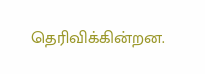தெரிவிக்கின்றன.